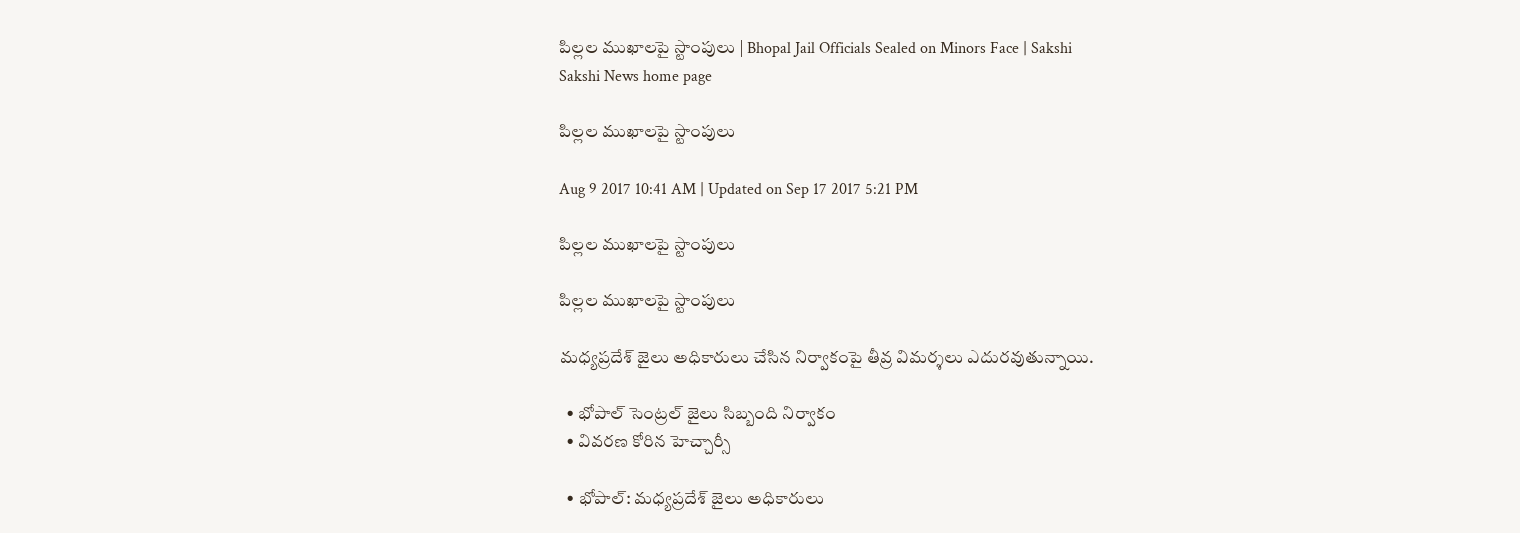పిల్లల ముఖాలపై స్టాంపులు | Bhopal Jail Officials Sealed on Minors Face | Sakshi
Sakshi News home page

పిల్లల ముఖాలపై స్టాంపులు

Aug 9 2017 10:41 AM | Updated on Sep 17 2017 5:21 PM

పిల్లల ముఖాలపై స్టాంపులు

పిల్లల ముఖాలపై స్టాంపులు

మధ్యప్రదేశ్‌ జైలు అధికారులు చేసిన నిర్వాకంపై తీవ్ర విమర్శలు ఎదురవుతున్నాయి.

  • భోపాల్‌ సెంట్రల్‌ జైలు సిబ్బంది నిర్వాకం
  • వివరణ కోరిన హెచ్చార్సీ

  • భోపాల్‌: మధ్యప్రదేశ్‌ జైలు అధికారులు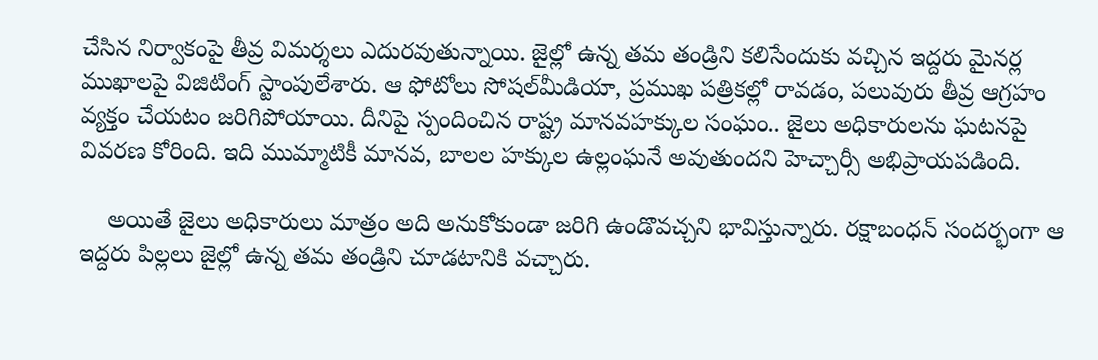చేసిన నిర్వాకంపై తీవ్ర విమర్శలు ఎదురవుతున్నాయి. జైల్లో ఉన్న తమ తం‍‍డ్రిని కలిసేందుకు వచ్చిన ఇద్దరు మైనర్ల ముఖాలపై విజిటింగ్‌ స్టాంపులేశారు. ఆ ఫోటోలు సోషల్‌మీడియా, ప్రముఖ పత్రికల్లో రావడం, పలువురు తీవ్ర ఆగ్రహం వ్యక్తం చేయటం జరిగిపోయాయి. దీనిపై స్పందించిన రాష్ట్ర మానవహక్కుల సంఘం.. జైలు అధికారులను ఘటనపై వివరణ కోరింది. ఇది ముమ్మాటికీ మానవ, బాలల హక్కుల ఉల్లంఘనే అవుతుందని హెచ్చార్సీ అభిప్రాయపడింది.

    అయితే జైలు అధికారులు మాత్రం అది అనుకోకుండా జరిగి ఉండొవచ్చని భావిస్తున్నారు. రక్షాబంధన్‌ సందర్భంగా ఆ ఇద్దరు పిల్లలు జైల్లో ఉన్న తమ తండ్రిని చూడటానికి వచ్చారు.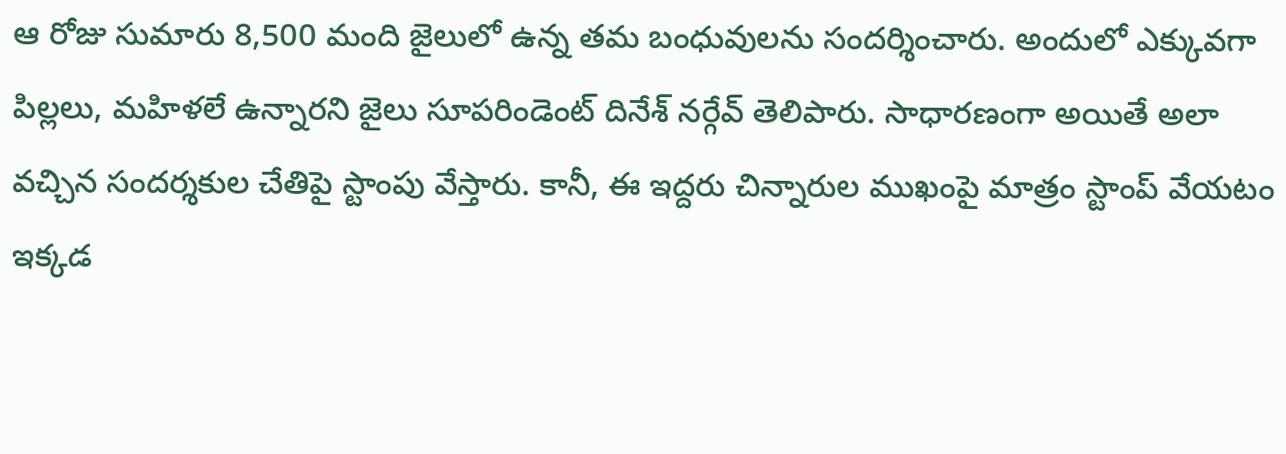ఆ రోజు సుమారు 8,500 మంది జైలులో ఉన్న తమ బంధువులను సందర్శించారు. అందులో ఎక్కువగా పిల్లలు, మహిళలే ఉన్నారని జైలు సూపరిండెంట్‌ దినేశ్‌ నర్గేవ్‌ తెలిపారు. సాధారణంగా అయితే అలా వచ్చిన సందర్శకుల చేతిపై స్టాంపు వేస్తారు. కానీ, ఈ ఇద్దరు చిన్నారుల ముఖంపై మాత్రం స్టాంప్‌ వేయటం ఇక్కడ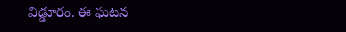విడ్డూరం. ఈ ఘటన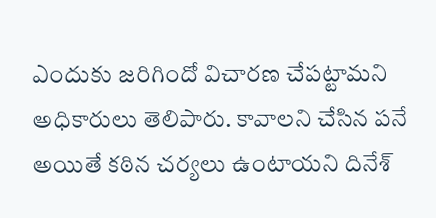ఎందుకు జరిగిందో విచారణ చేపట్టామని అధికారులు తెలిపారు. కావాలని చేసిన పనే అయితే కఠిన చర్యలు ఉంటాయని దినేశ్‌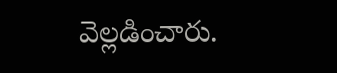వెల్లడించారు.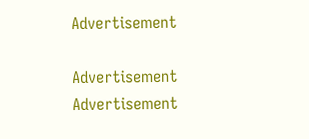Advertisement

Advertisement
Advertisement